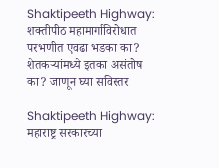Shaktipeeth Highway: शक्तीपीठ महामार्गाविरोधात परभणीत एवढा भडका का? शेतकऱ्यांमध्ये इतका असंतोष का? जाणून घ्या सविस्तर

Shaktipeeth Highway: महाराष्ट्र सरकारच्या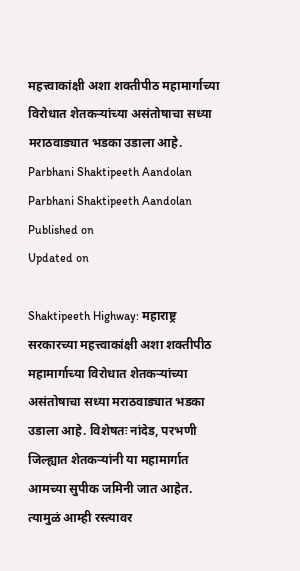महत्त्वाकांक्षी अशा शक्तीपीठ महामार्गाच्या विरोधात शेतकऱ्यांच्या असंतोषाचा सध्या मराठवाड्यात भडका उडाला आहे.
Parbhani Shaktipeeth Aandolan
Parbhani Shaktipeeth Aandolan
Published on
Updated on

Shaktipeeth Highway: महाराष्ट्र सरकारच्या महत्त्वाकांक्षी अशा शक्तीपीठ महामार्गाच्या विरोधात शेतकऱ्यांच्या असंतोषाचा सध्या मराठवाड्यात भडका उडाला आहे. विशेषतः नांदेड, परभणी जिल्ह्यात शेतकऱ्यांनी या महामार्गात आमच्या सुपीक जमिनी जात आहेत. त्यामुळं आम्ही रस्त्यावर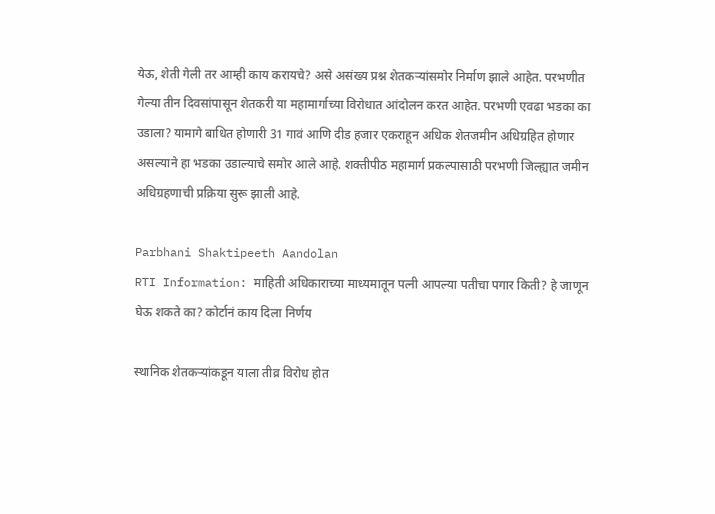येऊ, शेती गेली तर आम्ही काय करायचे? असे असंख्य प्रश्न शेतकऱ्यांसमोर निर्माण झाले आहेत. परभणीत गेल्या तीन दिवसांपासून शेतकरी या महामार्गाच्या विरोधात आंदोलन करत आहेत. परभणी एवढा भडका का उडाला? यामागे बाधित होणारी 31 गावं आणि दीड हजार एकराहून अधिक शेतजमीन अधिग्रहित होणार असल्याने हा भडका उडाल्याचे समोर आले आहे. शक्तीपीठ महामार्ग प्रकल्पासाठी परभणी जिल्ह्यात जमीन अधिग्रहणाची प्रक्रिया सुरू झाली आहे.

Parbhani Shaktipeeth Aandolan
RTI Information: माहिती अधिकाराच्या माध्यमातून पत्नी आपल्या पतीचा पगार किती? हे जाणून घेऊ शकते का? कोर्टानं काय दिला निर्णय

स्थानिक शेतकऱ्यांकडून याला तीव्र विरोध होत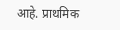आहे. प्राथमिक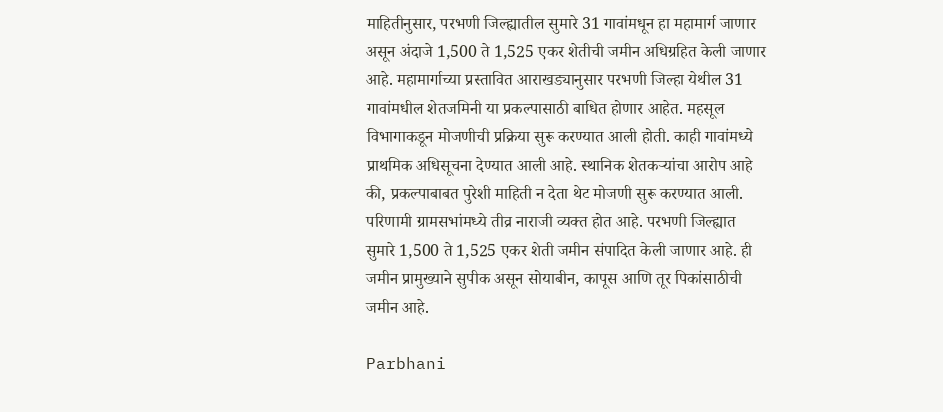माहितीनुसार, परभणी जिल्ह्यातील सुमारे 31 गावांमधून हा महामार्ग जाणार असून अंदाजे 1,500 ते 1,525 एकर शेतीची जमीन अधिग्रहित केली जाणार आहे. महामार्गाच्या प्रस्तावित आराखड्यानुसार परभणी जिल्हा येथील 31 गावांमधील शेतजमिनी या प्रकल्पासाठी बाधित होणार आहेत. महसूल विभागाकडून मोजणीची प्रक्रिया सुरू करण्यात आली होती. काही गावांमध्ये प्राथमिक अधिसूचना देण्यात आली आहे. स्थानिक शेतकऱ्यांचा आरोप आहे की, प्रकल्पाबाबत पुरेशी माहिती न देता थेट मोजणी सुरू करण्यात आली. परिणामी ग्रामसभांमध्ये तीव्र नाराजी व्यक्त होत आहे. परभणी जिल्ह्यात सुमारे 1,500 ते 1,525 एकर शेती जमीन संपादित केली जाणार आहे. ही जमीन प्रामुख्याने सुपीक असून सोयाबीन, कापूस आणि तूर पिकांसाठीची जमीन आहे.

Parbhani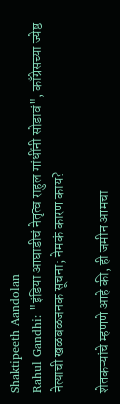Shaktipeeth Aandolan
Rahul Gandhi: "इंडिया आघाडीचं नेतृत्व राहुल गांधींनी सोडावं", काँग्रेसच्या ज्येष्ठ नेत्याची खळबळजनक सूचना; नेमकं कारण काय?

शेतकऱ्यांचे म्हणणे आहे की, ही जमीन आमचा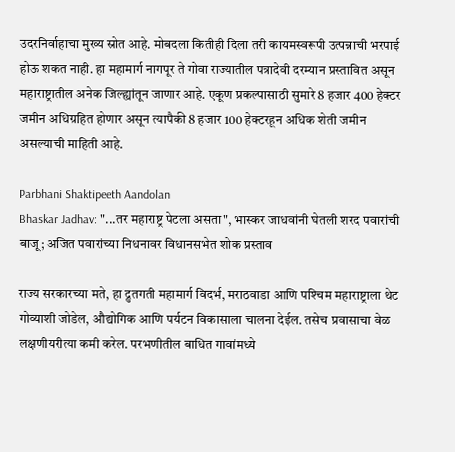उदरनिर्वाहाचा मुख्य स्रोत आहे. मोबदला कितीही दिला तरी कायमस्वरूपी उत्पन्नाची भरपाई होऊ शकत नाही. हा महामार्ग नागपूर ते गोवा राज्यातील पत्रादेवी दरम्यान प्रस्तावित असून महाराष्ट्रातील अनेक जिल्ह्यांतून जाणार आहे. एकूण प्रकल्पासाठी सुमारे 8 हजार 400 हेक्टर जमीन अधिग्रहित होणार असून त्यापैकी 8 हजार 100 हेक्टरहून अधिक शेती जमीन असल्याची माहिती आहे.

Parbhani Shaktipeeth Aandolan
Bhaskar Jadhav: "...तर महाराष्ट्र पेटला असता", भास्कर जाधवांनी घेतली शरद पवारांची बाजू; अजित पवारांच्या निधनावर विधानसभेत शोक प्रस्ताव

राज्य सरकारच्या मते, हा द्रुतगती महामार्ग विदर्भ, मराठवाडा आणि पश्‍चिम महाराष्ट्राला थेट गोव्याशी जोडेल, औद्योगिक आणि पर्यटन विकासाला चालना देईल. तसेच प्रवासाचा वेळ लक्षणीयरीत्या कमी करेल. परभणीतील बाधित गावांमध्ये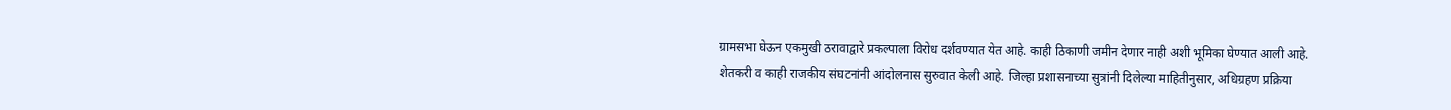ग्रामसभा घेऊन एकमुखी ठरावाद्वारे प्रकल्पाला विरोध दर्शवण्यात येत आहे. काही ठिकाणी जमीन देणार नाही अशी भूमिका घेण्यात आली आहे. शेतकरी व काही राजकीय संघटनांनी आंदोलनास सुरुवात केली आहे. जिल्हा प्रशासनाच्या सुत्रांनी दिलेल्या माहितीनुसार, अधिग्रहण प्रक्रिया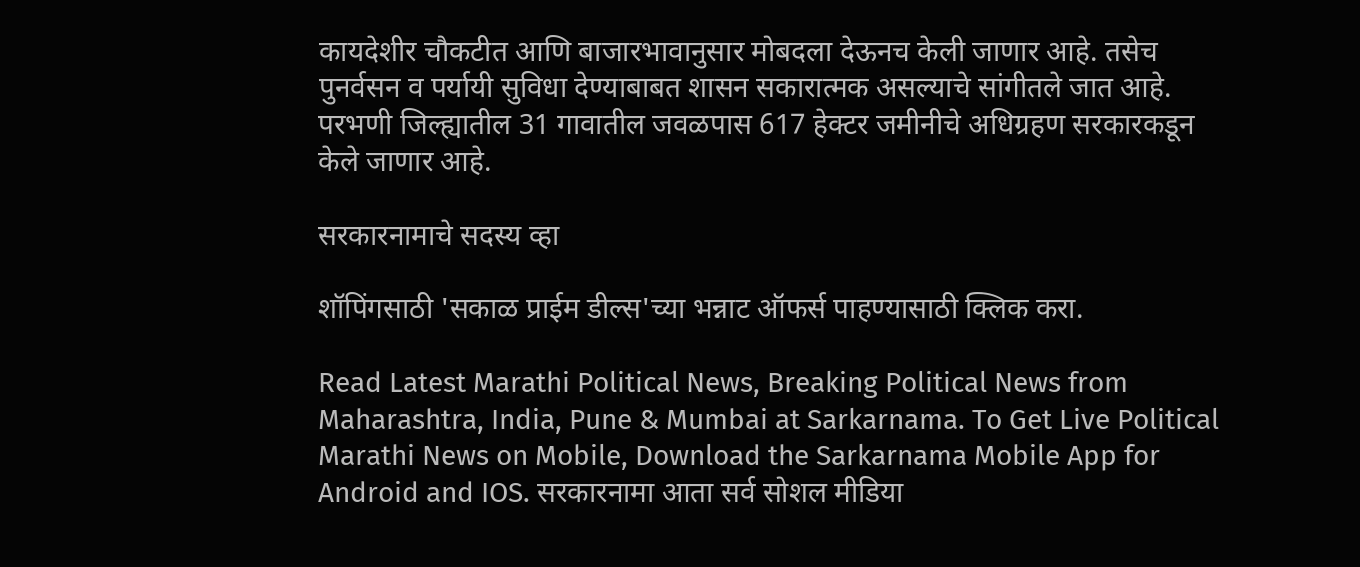कायदेशीर चौकटीत आणि बाजारभावानुसार मोबदला देऊनच केली जाणार आहे. तसेच पुनर्वसन व पर्यायी सुविधा देण्याबाबत शासन सकारात्मक असल्याचे सांगीतले जात आहे. परभणी जिल्ह्यातील 31 गावातील जवळपास 617 हेक्टर जमीनीचे अधिग्रहण सरकारकडून केले जाणार आहे.

सरकारनामाचे सदस्य व्हा

शॉपिंगसाठी 'सकाळ प्राईम डील्स'च्या भन्नाट ऑफर्स पाहण्यासाठी क्लिक करा.

Read Latest Marathi Political News, Breaking Political News from Maharashtra, India, Pune & Mumbai at Sarkarnama. To Get Live Political Marathi News on Mobile, Download the Sarkarnama Mobile App for Android and IOS. सरकारनामा आता सर्व सोशल मीडिया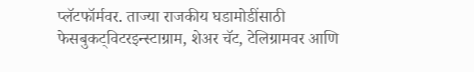प्लॅटफॉर्मवर. ताज्या राजकीय घडामोडींसाठी फेसबुकट्विटरइन्स्टाग्राम, शेअर चॅट, टेलिग्रामवर आणि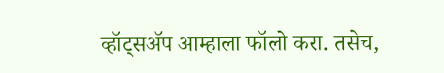व्हॉट्सॲप आम्हाला फॉलो करा. तसेच,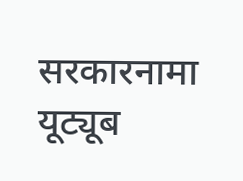सरकारनामा यूट्यूब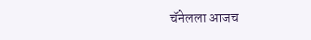चॅनेलला आजच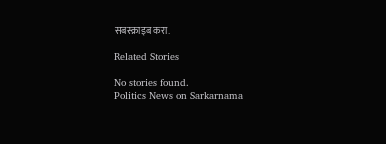सबस्क्राइब करा.

Related Stories

No stories found.
Politics News on Sarkarnama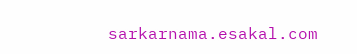sarkarnama.esakal.com